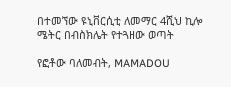በተመኘው ዩኒቨርሲቲ ለመማር 4ሺህ ኪሎ ሜትር በብስክሌት የተጓዘው ወጣት

የፎቶው ባለመብት, MAMADOU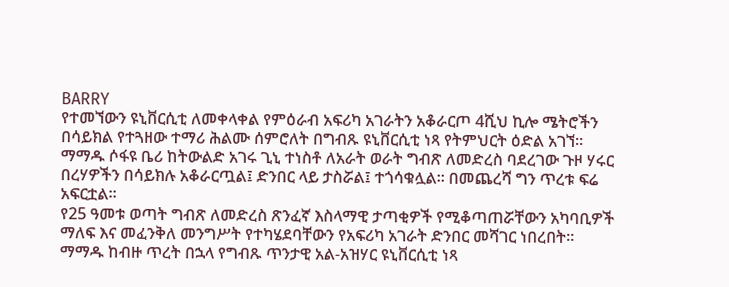BARRY
የተመኘውን ዩኒቨርሲቲ ለመቀላቀል የምዕራብ አፍሪካ አገራትን አቆራርጦ 4ሺህ ኪሎ ሜትሮችን በሳይክል የተጓዘው ተማሪ ሕልሙ ሰምሮለት በግብጹ ዩኒቨርሲቲ ነጻ የትምህርት ዕድል አገኘ።
ማማዱ ሶፋዩ ቤሪ ከትውልድ አገሩ ጊኒ ተነስቶ ለአራት ወራት ግብጽ ለመድረስ ባደረገው ጉዞ ሃሩር በረሃዎችን በሳይክሉ አቆራርጧል፤ ድንበር ላይ ታስሯል፤ ተጎሳቁሏል። በመጨረሻ ግን ጥረቱ ፍሬ አፍርቷል።
የ25 ዓመቱ ወጣት ግብጽ ለመድረስ ጽንፈኛ እስላማዊ ታጣቂዎች የሚቆጣጠሯቸውን አካባቢዎች ማለፍ እና መፈንቅለ መንግሥት የተካሄደባቸውን የአፍሪካ አገራት ድንበር መሻገር ነበረበት።
ማማዱ ከብዙ ጥረት በኋላ የግብጹ ጥንታዊ አል-አዝሃር ዩኒቨርሲቲ ነጻ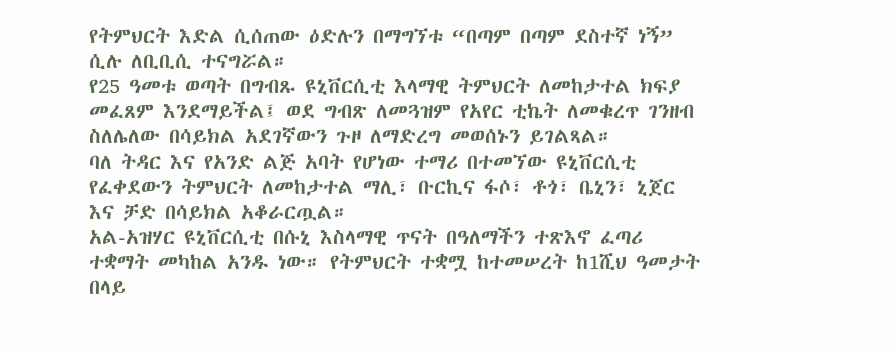የትምህርት እድል ሲሰጠው ዕድሉን በማግኘቱ “በጣም በጣም ደስተኛ ነኝ” ሲሉ ለቢቢሲ ተናግሯል።
የ25 ዓመቱ ወጣት በግብጹ ዩኒቨርሲቲ እላማዊ ትምህርት ለመከታተል ክፍያ መፈጸም እንደማይችል፤ ወደ ግብጽ ለመጓዝም የአየር ቲኬት ለመቁረጥ ገንዘብ ስለሌለው በሳይክል አደገኛውን ጉዞ ለማድረግ መወሰኑን ይገልጻል።
ባለ ትዳር እና የአንድ ልጅ አባት የሆነው ተማሪ በተመኘው ዩኒቨርሲቲ የፈቀደውን ትምህርት ለመከታተል ማሊ፣ ቡርኪና ፋሶ፣ ቶጎ፣ ቤኒን፣ ኒጀር እና ቻድ በሳይክል አቆራርጧል።
አል-አዝሃር ዩኒቨርሲቲ በሱኒ እስላማዊ ጥናት በዓለማችን ተጽእኖ ፈጣሪ ተቋማት መካከል አንዱ ነው። የትምህርት ተቋሟ ከተመሠረት ከ1ሺህ ዓመታት በላይ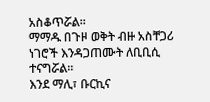አስቆጥሯል።
ማማዱ በጉዞ ወቅት ብዙ አስቸጋሪ ነገሮች እንዳጋጠሙት ለቢቢሲ ተናግሯል።
እንደ ማሊ፣ ቡርኪና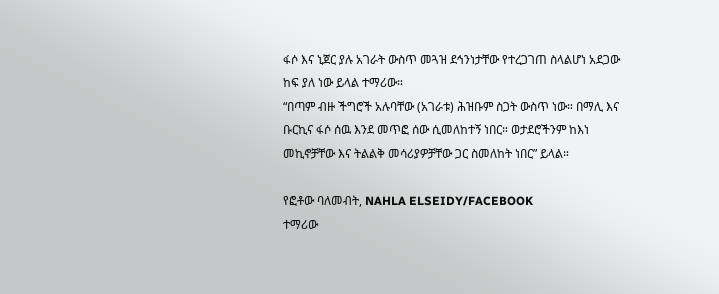ፋሶ እና ኒጀር ያሉ አገራት ውስጥ መጓዝ ደኅንነታቸው የተረጋገጠ ስላልሆነ አደጋው ከፍ ያለ ነው ይላል ተማሪው።
“በጣም ብዙ ችግሮች አሉባቸው (አገራቱ) ሕዝቡም ስጋት ውስጥ ነው። በማሊ እና ቡርኪና ፋሶ ሰዉ እንደ መጥፎ ሰው ሲመለከተኝ ነበር። ወታደሮችንም ከእነ መኪኖቻቸው እና ትልልቅ መሳሪያዎቻቸው ጋር ስመለከት ነበር” ይላል።

የፎቶው ባለመብት, NAHLA ELSEIDY/FACEBOOK
ተማሪው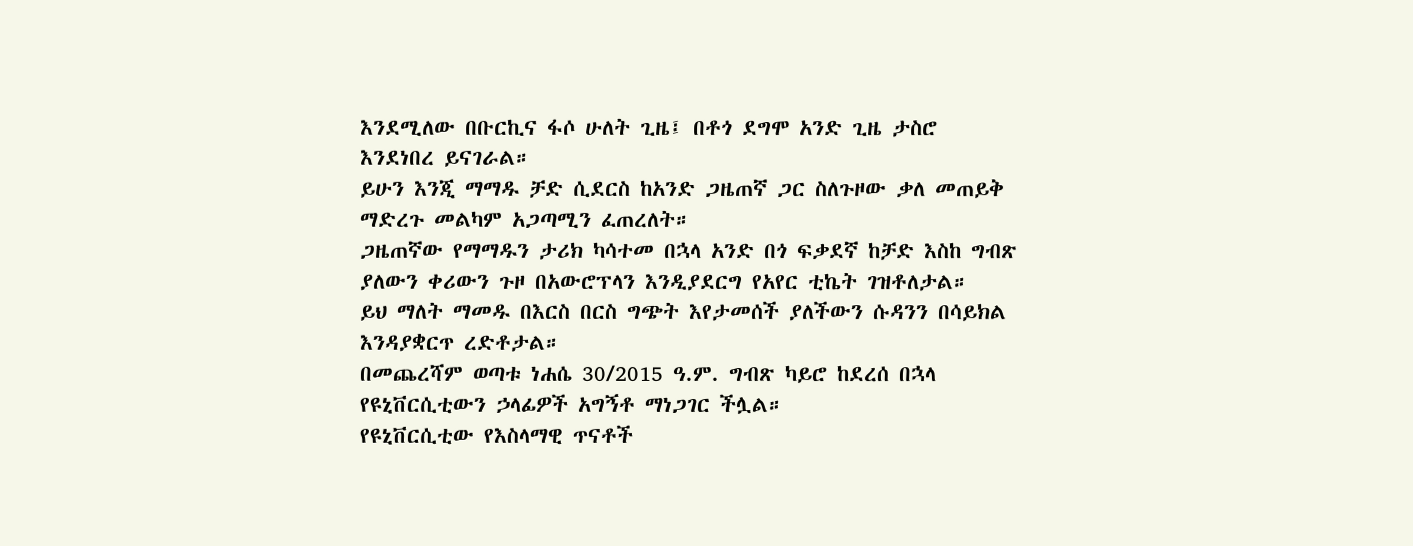እንደሚለው በቡርኪና ፋሶ ሁለት ጊዜ፤ በቶጎ ደግሞ አንድ ጊዜ ታስሮ እንደነበረ ይናገራል።
ይሁን እንጂ ማማዱ ቻድ ሲደርስ ከአንድ ጋዜጠኛ ጋር ስለጉዞው ቃለ መጠይቅ ማድረጉ መልካም አጋጣሚን ፈጠረለት።
ጋዜጠኛው የማማዱን ታሪክ ካሳተመ በኋላ አንድ በጎ ፍቃደኛ ከቻድ እስከ ግብጽ ያለውን ቀሪውን ጉዞ በአውሮፕላን እንዲያደርግ የአየር ቲኬት ገዝቶለታል።
ይህ ማለት ማመዱ በእርስ በርስ ግጭት እየታመሰች ያለችውን ሱዳንን በሳይክል እንዳያቋርጥ ረድቶታል።
በመጨረሻም ወጣቱ ነሐሴ 30/2015 ዓ.ም. ግብጽ ካይሮ ከደረሰ በኋላ የዩኒቨርሲቲውን ኃላፊዎች አግኝቶ ማነጋገር ችሏል።
የዩኒቨርሲቲው የእስላማዊ ጥናቶች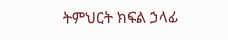ትምህርት ክፍል ኃላፊ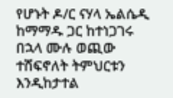የሆኑት ዶ/ር ናሃላ ኤልሴዲ ከማማዱ ጋር ከተነጋገሩ በኋላ ሙሉ ወጪው ተሸፍኖለት ትምህርቱን እንዲከታተል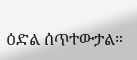ዕድል ሰጥተውታል።